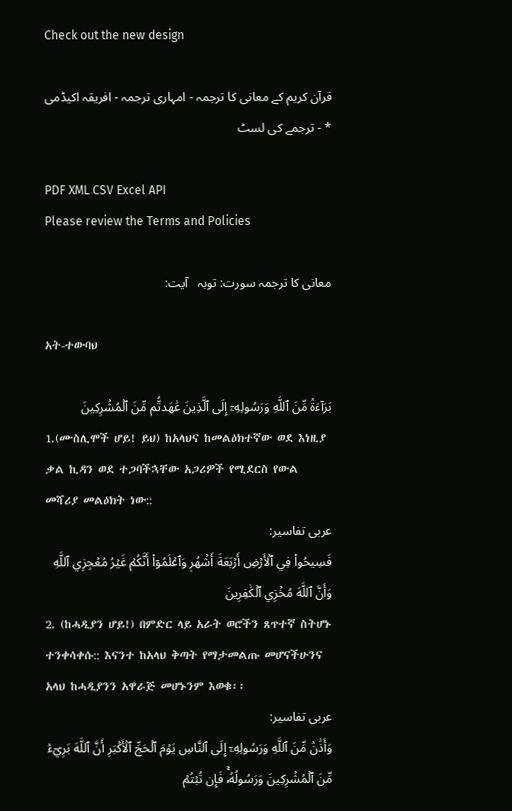Check out the new design

قرآن کریم کے معانی کا ترجمہ - امہاری ترجمہ - افریقہ اکیڈمی * - ترجمے کی لسٹ

PDF XML CSV Excel API
Please review the Terms and Policies

معانی کا ترجمہ سورت: توبہ   آیت:

አት-ተውባህ

بَرَآءَةٞ مِّنَ ٱللَّهِ وَرَسُولِهِۦٓ إِلَى ٱلَّذِينَ عَٰهَدتُّم مِّنَ ٱلۡمُشۡرِكِينَ
1.(ሙስሊሞች ሆይ! ይህ) ከአላህና ከመልዕክተኛው ወደ እነዚያ ቃል ኪዳን ወደ ተጋባችኋቸው አጋሪዎች የሚደርስ የውል መሻሪያ መልዕክት ነው::
عربی تفاسیر:
فَسِيحُواْ فِي ٱلۡأَرۡضِ أَرۡبَعَةَ أَشۡهُرٖ وَٱعۡلَمُوٓاْ أَنَّكُمۡ غَيۡرُ مُعۡجِزِي ٱللَّهِ وَأَنَّ ٱللَّهَ مُخۡزِي ٱلۡكَٰفِرِينَ
2. (ከሓዲያን ሆይ!) በምድር ላይ አራት ወሮችን ጸጥተኛ ስትሆኑ ተንቀሳቀሱ:: እናንተ ከአላህ ቅጣት የማታመልጡ መሆናችሁንና አላህ ከሓዲያንን አዋራጅ መሆኑንም እወቁ፡፡
عربی تفاسیر:
وَأَذَٰنٞ مِّنَ ٱللَّهِ وَرَسُولِهِۦٓ إِلَى ٱلنَّاسِ يَوۡمَ ٱلۡحَجِّ ٱلۡأَكۡبَرِ أَنَّ ٱللَّهَ بَرِيٓءٞ مِّنَ ٱلۡمُشۡرِكِينَ وَرَسُولُهُۥۚ فَإِن تُبۡتُمۡ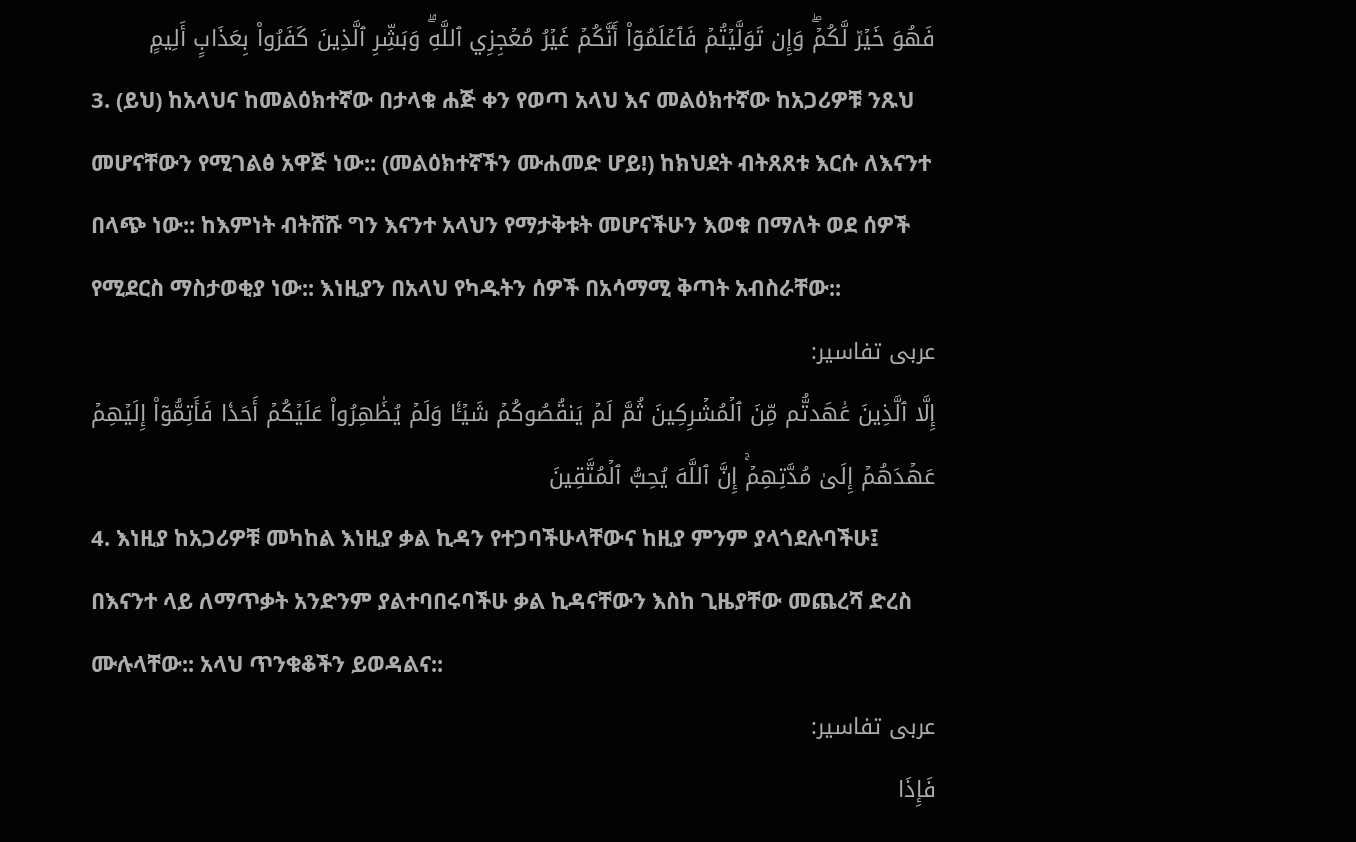فَهُوَ خَيۡرٞ لَّكُمۡۖ وَإِن تَوَلَّيۡتُمۡ فَٱعۡلَمُوٓاْ أَنَّكُمۡ غَيۡرُ مُعۡجِزِي ٱللَّهِۗ وَبَشِّرِ ٱلَّذِينَ كَفَرُواْ بِعَذَابٍ أَلِيمٍ
3. (ይህ) ከአላህና ከመልዕክተኛው በታላቁ ሐጅ ቀን የወጣ አላህ እና መልዕክተኛው ከአጋሪዎቹ ንጹህ መሆናቸውን የሚገልፅ አዋጅ ነው:: (መልዕክተኛችን ሙሐመድ ሆይ!) ከክህደት ብትጸጸቱ እርሱ ለእናንተ በላጭ ነው:: ከእምነት ብትሸሹ ግን እናንተ አላህን የማታቅቱት መሆናችሁን እወቁ በማለት ወደ ሰዎች የሚደርስ ማስታወቂያ ነው:: እነዚያን በአላህ የካዱትን ሰዎች በአሳማሚ ቅጣት አብስራቸው::
عربی تفاسیر:
إِلَّا ٱلَّذِينَ عَٰهَدتُّم مِّنَ ٱلۡمُشۡرِكِينَ ثُمَّ لَمۡ يَنقُصُوكُمۡ شَيۡـٔٗا وَلَمۡ يُظَٰهِرُواْ عَلَيۡكُمۡ أَحَدٗا فَأَتِمُّوٓاْ إِلَيۡهِمۡ عَهۡدَهُمۡ إِلَىٰ مُدَّتِهِمۡۚ إِنَّ ٱللَّهَ يُحِبُّ ٱلۡمُتَّقِينَ
4. እነዚያ ከአጋሪዎቹ መካከል እነዚያ ቃል ኪዳን የተጋባችሁላቸውና ከዚያ ምንም ያላጎደሉባችሁ፤ በእናንተ ላይ ለማጥቃት አንድንም ያልተባበሩባችሁ ቃል ኪዳናቸውን እስከ ጊዜያቸው መጨረሻ ድረስ ሙሉላቸው:: አላህ ጥንቁቆችን ይወዳልና::
عربی تفاسیر:
فَإِذَا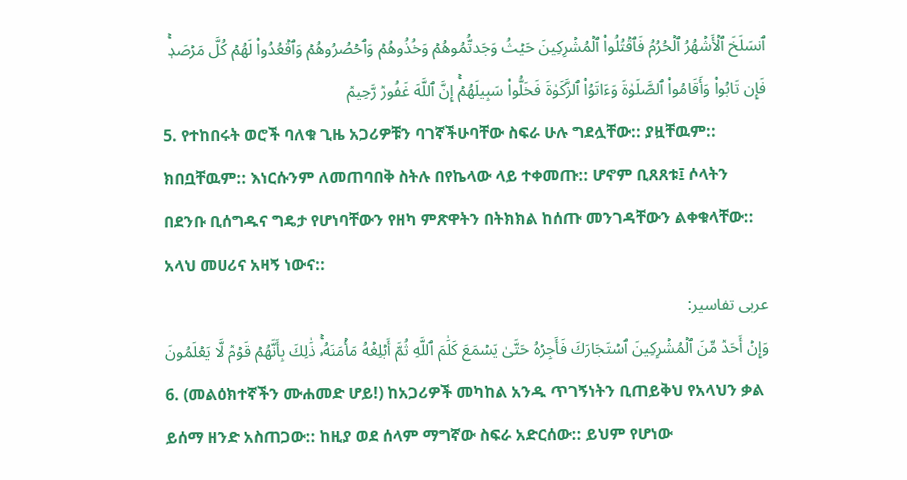ٱنسَلَخَ ٱلۡأَشۡهُرُ ٱلۡحُرُمُ فَٱقۡتُلُواْ ٱلۡمُشۡرِكِينَ حَيۡثُ وَجَدتُّمُوهُمۡ وَخُذُوهُمۡ وَٱحۡصُرُوهُمۡ وَٱقۡعُدُواْ لَهُمۡ كُلَّ مَرۡصَدٖۚ فَإِن تَابُواْ وَأَقَامُواْ ٱلصَّلَوٰةَ وَءَاتَوُاْ ٱلزَّكَوٰةَ فَخَلُّواْ سَبِيلَهُمۡۚ إِنَّ ٱللَّهَ غَفُورٞ رَّحِيمٞ
5. የተከበሩት ወሮች ባለቁ ጊዜ አጋሪዎቹን ባገኛችሁባቸው ስፍራ ሁሉ ግደሏቸው:: ያዟቸዉም:: ክበቧቸዉም:: እነርሱንም ለመጠባበቅ ስትሉ በየኬላው ላይ ተቀመጡ:: ሆኖም ቢጸጸቱ፤ ሶላትን በደንቡ ቢሰግዱና ግዴታ የሆነባቸውን የዘካ ምጽዋትን በትክክል ከሰጡ መንገዳቸውን ልቀቁላቸው:: አላህ መሀሪና አዛኝ ነውና::
عربی تفاسیر:
وَإِنۡ أَحَدٞ مِّنَ ٱلۡمُشۡرِكِينَ ٱسۡتَجَارَكَ فَأَجِرۡهُ حَتَّىٰ يَسۡمَعَ كَلَٰمَ ٱللَّهِ ثُمَّ أَبۡلِغۡهُ مَأۡمَنَهُۥۚ ذَٰلِكَ بِأَنَّهُمۡ قَوۡمٞ لَّا يَعۡلَمُونَ
6. (መልዕክተኛችን ሙሐመድ ሆይ!) ከአጋሪዎች መካከል አንዱ ጥገኝነትን ቢጠይቅህ የአላህን ቃል ይሰማ ዘንድ አስጠጋው:: ከዚያ ወደ ሰላም ማግኛው ስፍራ አድርሰው:: ይህም የሆነው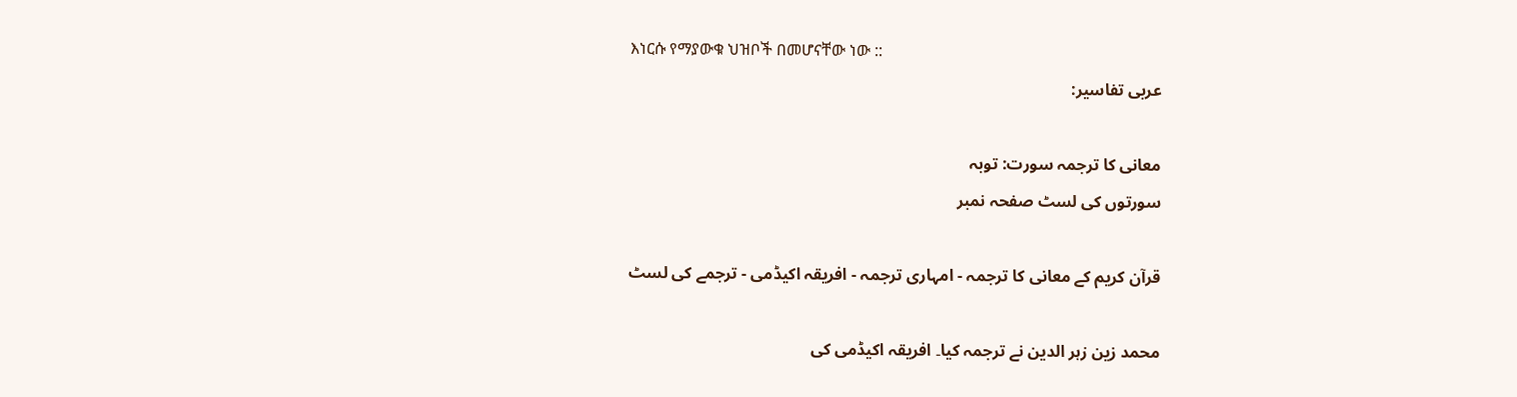እነርሱ የማያውቁ ህዝቦች በመሆናቸው ነው ::
عربی تفاسیر:

معانی کا ترجمہ سورت: توبہ
سورتوں کی لسٹ صفحہ نمبر

قرآن کریم کے معانی کا ترجمہ - امہاری ترجمہ - افریقہ اکیڈمی - ترجمے کی لسٹ

محمد زین زہر الدین نے ترجمہ کیا۔ افریقہ اکیڈمی کی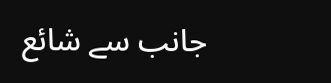جانب سے شائع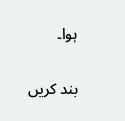ہوا۔

بند کریں